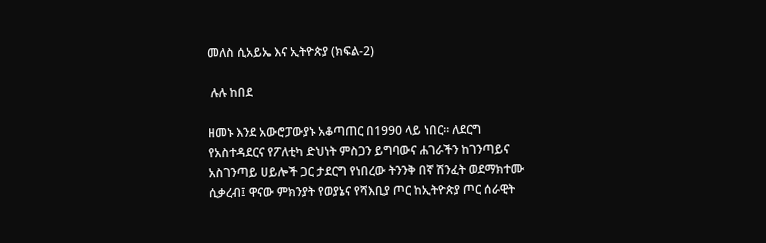መለስ ሲአይኤ እና ኢትዮጵያ (ክፍል-2)

 ሉሉ ከበደ

ዘመኑ እንደ አውሮፓውያኑ አቆጣጠር በ1990 ላይ ነበር። ለደርግ የአስተዳደርና የፖለቲካ ድህነት ምስጋን ይግባውና ሐገራችን ከገንጣይና አስገንጣይ ሀይሎች ጋር ታደርግ የነበረው ትንንቅ በኛ ሽንፈት ወደማክተሙ ሲቃረብ፤ ዋናው ምክንያት የወያኔና የሻእቢያ ጦር ከኢትዮጵያ ጦር ሰራዊት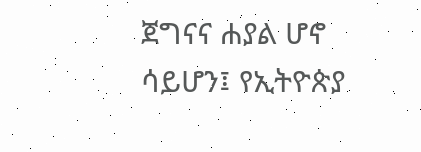ጀግናና ሐያል ሆኖ ሳይሆን፤ የኢትዮጵያ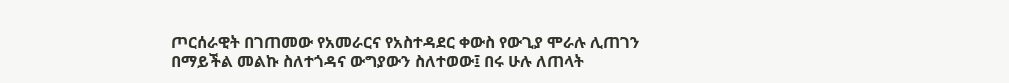ጦርሰራዊት በገጠመው የአመራርና የአስተዳደር ቀውስ የውጊያ ሞራሉ ሊጠገን በማይችል መልኩ ስለተጎዳና ውግያውን ስለተወው፤ በሩ ሁሉ ለጠላት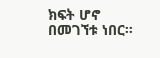ክፍት ሆኖ በመገኘቱ ነበር።